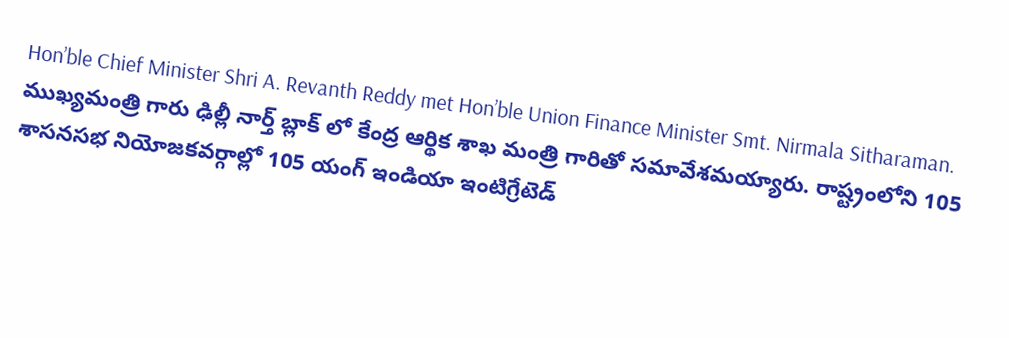Hon’ble Chief Minister Shri A. Revanth Reddy met Hon’ble Union Finance Minister Smt. Nirmala Sitharaman.
ముఖ్యమంత్రి గారు ఢిల్లీ నార్త్ బ్లాక్ లో కేంద్ర ఆర్థిక శాఖ మంత్రి గారితో సమావేశమయ్యారు. రాష్ట్రంలోని 105 శాసనసభ నియోజకవర్గాల్లో 105 యంగ్ ఇండియా ఇంటిగ్రేటెడ్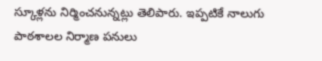స్కూళ్లను నిర్మించనున్నట్లు తెలిపారు. ఇప్పటికే నాలుగు పాఠశాలల నిర్మాణ పనులు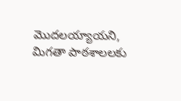మొదలయ్యాయని, మిగతా పాఠశాలలకు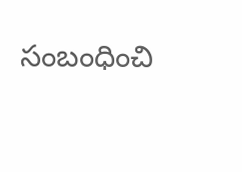సంబంధించి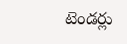టెండర్లు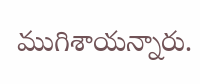ముగిశాయన్నారు.